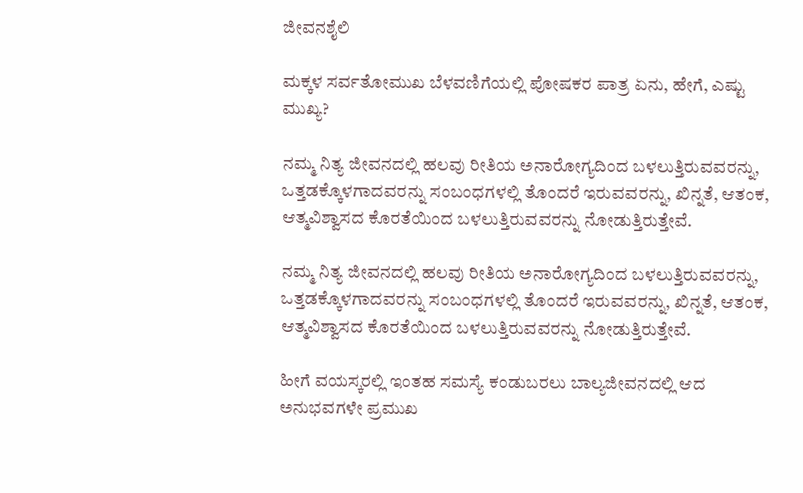ಜೀವನಶೈಲಿ

ಮಕ್ಕಳ ಸರ್ವತೋಮುಖ ಬೆಳವಣಿಗೆಯಲ್ಲಿ ಪೋಷಕರ ಪಾತ್ರ ಏನು, ಹೇಗೆ, ಎಷ್ಟು ಮುಖ್ಯ?

ನಮ್ಮ ನಿತ್ಯ ಜೀವನದಲ್ಲಿ ಹಲವು ರೀತಿಯ ಅನಾರೋಗ್ಯದಿಂದ ಬಳಲುತ್ತಿರುವವರನ್ನು, ಒತ್ತಡಕ್ಕೊಳಗಾದವರನ್ನು ಸಂಬಂಧಗಳಲ್ಲಿ ತೊಂದರೆ ಇರುವವರನ್ನು, ಖಿನ್ನತೆ, ಆತಂಕ, ಆತ್ಮವಿಶ್ವಾಸದ ಕೊರತೆಯಿಂದ ಬಳಲುತ್ತಿರುವವರನ್ನು ನೋಡುತ್ತಿರುತ್ತೇವೆ.

ನಮ್ಮ ನಿತ್ಯ ಜೀವನದಲ್ಲಿ ಹಲವು ರೀತಿಯ ಅನಾರೋಗ್ಯದಿಂದ ಬಳಲುತ್ತಿರುವವರನ್ನು, ಒತ್ತಡಕ್ಕೊಳಗಾದವರನ್ನು ಸಂಬಂಧಗಳಲ್ಲಿ ತೊಂದರೆ ಇರುವವರನ್ನು, ಖಿನ್ನತೆ, ಆತಂಕ, ಆತ್ಮವಿಶ್ವಾಸದ ಕೊರತೆಯಿಂದ ಬಳಲುತ್ತಿರುವವರನ್ನು ನೋಡುತ್ತಿರುತ್ತೇವೆ.

ಹೀಗೆ ವಯಸ್ಕರಲ್ಲಿ ಇಂತಹ ಸಮಸ್ಯೆ ಕಂಡುಬರಲು ಬಾಲ್ಯಜೀವನದಲ್ಲಿ ಆದ ಅನುಭವಗಳೇ ಪ್ರಮುಖ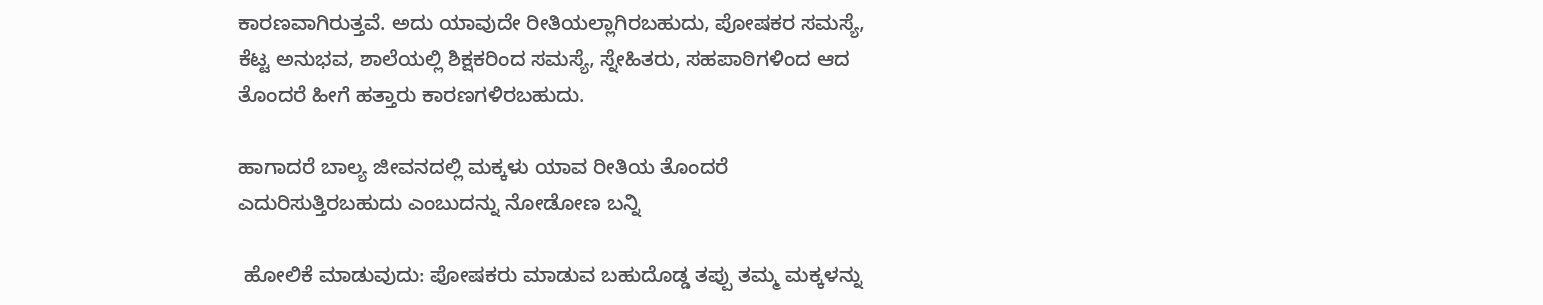ಕಾರಣವಾಗಿರುತ್ತವೆ. ಅದು ಯಾವುದೇ ರೀತಿಯಲ್ಲಾಗಿರಬಹುದು, ಪೋಷಕರ ಸಮಸ್ಯೆ, ಕೆಟ್ಟ ಅನುಭವ, ಶಾಲೆಯಲ್ಲಿ ಶಿಕ್ಷಕರಿಂದ ಸಮಸ್ಯೆ, ಸ್ನೇಹಿತರು, ಸಹಪಾಠಿಗಳಿಂದ ಆದ ತೊಂದರೆ ಹೀಗೆ ಹತ್ತಾರು ಕಾರಣಗಳಿರಬಹುದು.

ಹಾಗಾದರೆ ಬಾಲ್ಯ ಜೀವನದಲ್ಲಿ ಮಕ್ಕಳು ಯಾವ ರೀತಿಯ ತೊಂದರೆ ಎದುರಿಸುತ್ತಿರಬಹುದು ಎಂಬುದನ್ನು ನೋಡೋಣ ಬನ್ನಿ

 ಹೋಲಿಕೆ ಮಾಡುವುದು: ಪೋಷಕರು ಮಾಡುವ ಬಹುದೊಡ್ಡ ತಪ್ಪು ತಮ್ಮ ಮಕ್ಕಳನ್ನು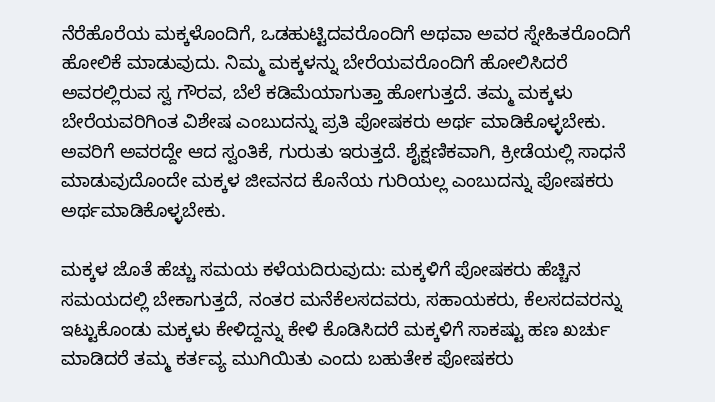ನೆರೆಹೊರೆಯ ಮಕ್ಕಳೊಂದಿಗೆ, ಒಡಹುಟ್ಟಿದವರೊಂದಿಗೆ ಅಥವಾ ಅವರ ಸ್ನೇಹಿತರೊಂದಿಗೆ ಹೋಲಿಕೆ ಮಾಡುವುದು. ನಿಮ್ಮ ಮಕ್ಕಳನ್ನು ಬೇರೆಯವರೊಂದಿಗೆ ಹೋಲಿಸಿದರೆ ಅವರಲ್ಲಿರುವ ಸ್ವ ಗೌರವ, ಬೆಲೆ ಕಡಿಮೆಯಾಗುತ್ತಾ ಹೋಗುತ್ತದೆ. ತಮ್ಮ ಮಕ್ಕಳು ಬೇರೆಯವರಿಗಿಂತ ವಿಶೇಷ ಎಂಬುದನ್ನು ಪ್ರತಿ ಪೋಷಕರು ಅರ್ಥ ಮಾಡಿಕೊಳ್ಳಬೇಕು. ಅವರಿಗೆ ಅವರದ್ದೇ ಆದ ಸ್ವಂತಿಕೆ, ಗುರುತು ಇರುತ್ತದೆ. ಶೈಕ್ಷಣಿಕವಾಗಿ, ಕ್ರೀಡೆಯಲ್ಲಿ ಸಾಧನೆ ಮಾಡುವುದೊಂದೇ ಮಕ್ಕಳ ಜೀವನದ ಕೊನೆಯ ಗುರಿಯಲ್ಲ ಎಂಬುದನ್ನು ಪೋಷಕರು ಅರ್ಥಮಾಡಿಕೊಳ್ಳಬೇಕು.

ಮಕ್ಕಳ ಜೊತೆ ಹೆಚ್ಚು ಸಮಯ ಕಳೆಯದಿರುವುದು: ಮಕ್ಕಳಿಗೆ ಪೋಷಕರು ಹೆಚ್ಚಿನ ಸಮಯದಲ್ಲಿ ಬೇಕಾಗುತ್ತದೆ, ನಂತರ ಮನೆಕೆಲಸದವರು, ಸಹಾಯಕರು, ಕೆಲಸದವರನ್ನು ಇಟ್ಟುಕೊಂಡು ಮಕ್ಕಳು ಕೇಳಿದ್ದನ್ನು ಕೇಳಿ ಕೊಡಿಸಿದರೆ ಮಕ್ಕಳಿಗೆ ಸಾಕಷ್ಟು ಹಣ ಖರ್ಚು ಮಾಡಿದರೆ ತಮ್ಮ ಕರ್ತವ್ಯ ಮುಗಿಯಿತು ಎಂದು ಬಹುತೇಕ ಪೋಷಕರು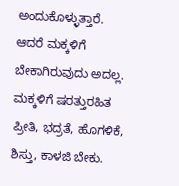ಅಂದುಕೊಳ್ಳುತ್ತಾರೆ. ಆದರೆ ಮಕ್ಕಳಿಗೆ ಬೇಕಾಗಿರುವುದು ಅದಲ್ಲ. ಮಕ್ಕಳಿಗೆ ಷರತ್ತುರಹಿತ ಪ್ರೀತಿ, ಭದ್ರತೆ, ಹೊಗಳಿಕೆ, ಶಿಸ್ತು, ಕಾಳಜಿ ಬೇಕು.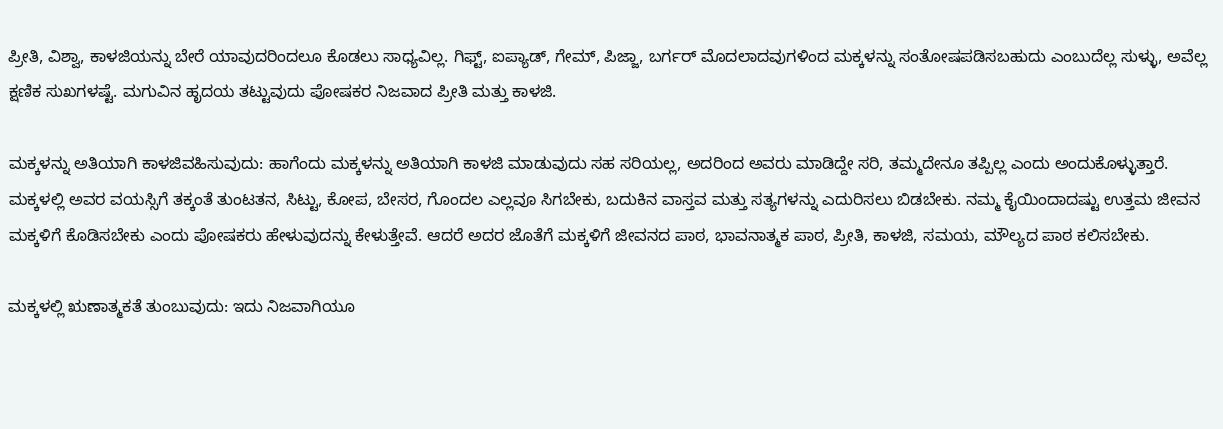ಪ್ರೀತಿ, ವಿಶ್ವಾ, ಕಾಳಜಿಯನ್ನು ಬೇರೆ ಯಾವುದರಿಂದಲೂ ಕೊಡಲು ಸಾಧ್ಯವಿಲ್ಲ. ಗಿಫ್ಟ್, ಐಪ್ಯಾಡ್, ಗೇಮ್, ಪಿಜ್ಜಾ, ಬರ್ಗರ್ ಮೊದಲಾದವುಗಳಿಂದ ಮಕ್ಕಳನ್ನು ಸಂತೋಷಪಡಿಸಬಹುದು ಎಂಬುದೆಲ್ಲ ಸುಳ್ಳು, ಅವೆಲ್ಲ ಕ್ಷಣಿಕ ಸುಖಗಳಷ್ಟೆ. ಮಗುವಿನ ಹೃದಯ ತಟ್ಟುವುದು ಪೋಷಕರ ನಿಜವಾದ ಪ್ರೀತಿ ಮತ್ತು ಕಾಳಜಿ.

ಮಕ್ಕಳನ್ನು ಅತಿಯಾಗಿ ಕಾಳಜಿವಹಿಸುವುದು: ಹಾಗೆಂದು ಮಕ್ಕಳನ್ನು ಅತಿಯಾಗಿ ಕಾಳಜಿ ಮಾಡುವುದು ಸಹ ಸರಿಯಲ್ಲ, ಅದರಿಂದ ಅವರು ಮಾಡಿದ್ದೇ ಸರಿ, ತಮ್ಮದೇನೂ ತಪ್ಪಿಲ್ಲ ಎಂದು ಅಂದುಕೊಳ್ಳುತ್ತಾರೆ. ಮಕ್ಕಳಲ್ಲಿ ಅವರ ವಯಸ್ಸಿಗೆ ತಕ್ಕಂತೆ ತುಂಟತನ, ಸಿಟ್ಟು, ಕೋಪ, ಬೇಸರ, ಗೊಂದಲ ಎಲ್ಲವೂ ಸಿಗಬೇಕು, ಬದುಕಿನ ವಾಸ್ತವ ಮತ್ತು ಸತ್ಯಗಳನ್ನು ಎದುರಿಸಲು ಬಿಡಬೇಕು. ನಮ್ಮ ಕೈಯಿಂದಾದಷ್ಟು ಉತ್ತಮ ಜೀವನ ಮಕ್ಕಳಿಗೆ ಕೊಡಿಸಬೇಕು ಎಂದು ಪೋಷಕರು ಹೇಳುವುದನ್ನು ಕೇಳುತ್ತೇವೆ. ಆದರೆ ಅದರ ಜೊತೆಗೆ ಮಕ್ಕಳಿಗೆ ಜೀವನದ ಪಾಠ, ಭಾವನಾತ್ಮಕ ಪಾಠ, ಪ್ರೀತಿ, ಕಾಳಜಿ, ಸಮಯ, ಮೌಲ್ಯದ ಪಾಠ ಕಲಿಸಬೇಕು.

ಮಕ್ಕಳಲ್ಲಿ ಋಣಾತ್ಮಕತೆ ತುಂಬುವುದು: ಇದು ನಿಜವಾಗಿಯೂ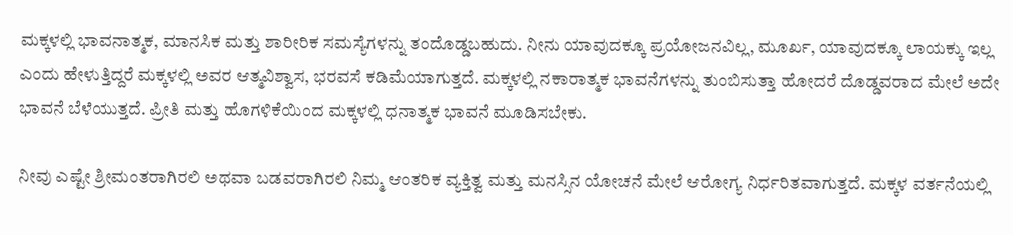ಮಕ್ಕಳಲ್ಲಿ ಭಾವನಾತ್ಮಕ, ಮಾನಸಿಕ ಮತ್ತು ಶಾರೀರಿಕ ಸಮಸ್ಯೆಗಳನ್ನು ತಂದೊಡ್ಡಬಹುದು. ನೀನು ಯಾವುದಕ್ಕೂ ಪ್ರಯೋಜನವಿಲ್ಲ, ಮೂರ್ಖ, ಯಾವುದಕ್ಕೂ ಲಾಯಕ್ಕು ಇಲ್ಲ ಎಂದು ಹೇಳುತ್ತಿದ್ದರೆ ಮಕ್ಕಳಲ್ಲಿ ಅವರ ಆತ್ಮವಿಶ್ವಾಸ, ಭರವಸೆ ಕಡಿಮೆಯಾಗುತ್ತದೆ. ಮಕ್ಕಳಲ್ಲಿ ನಕಾರಾತ್ಮಕ ಭಾವನೆಗಳನ್ನು ತುಂಬಿಸುತ್ತಾ ಹೋದರೆ ದೊಡ್ಡವರಾದ ಮೇಲೆ ಅದೇ ಭಾವನೆ ಬೆಳೆಯುತ್ತದೆ. ಪ್ರೀತಿ ಮತ್ತು ಹೊಗಳಿಕೆಯಿಂದ ಮಕ್ಕಳಲ್ಲಿ ಧನಾತ್ಮಕ ಭಾವನೆ ಮೂಡಿಸಬೇಕು.

ನೀವು ಎಷ್ಟೇ ಶ್ರೀಮಂತರಾಗಿರಲಿ ಅಥವಾ ಬಡವರಾಗಿರಲಿ ನಿಮ್ಮ ಆಂತರಿಕ ವ್ಯಕ್ತಿತ್ವ ಮತ್ತು ಮನಸ್ಸಿನ ಯೋಚನೆ ಮೇಲೆ ಆರೋಗ್ಯ ನಿರ್ಧರಿತವಾಗುತ್ತದೆ. ಮಕ್ಕಳ ವರ್ತನೆಯಲ್ಲಿ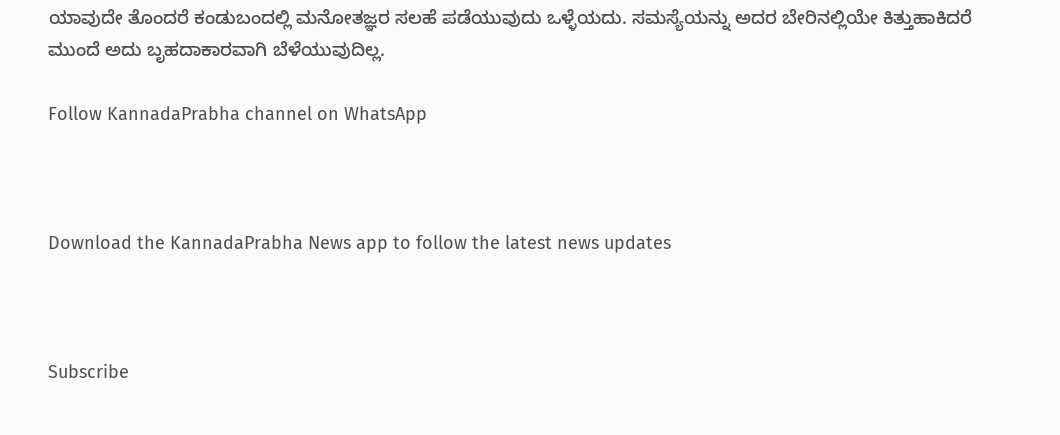ಯಾವುದೇ ತೊಂದರೆ ಕಂಡುಬಂದಲ್ಲಿ ಮನೋತಜ್ಞರ ಸಲಹೆ ಪಡೆಯುವುದು ಒಳ್ಳೆಯದು. ಸಮಸ್ಯೆಯನ್ನು ಅದರ ಬೇರಿನಲ್ಲಿಯೇ ಕಿತ್ತುಹಾಕಿದರೆ ಮುಂದೆ ಅದು ಬೃಹದಾಕಾರವಾಗಿ ಬೆಳೆಯುವುದಿಲ್ಲ.

Follow KannadaPrabha channel on WhatsApp



Download the KannadaPrabha News app to follow the latest news updates



Subscribe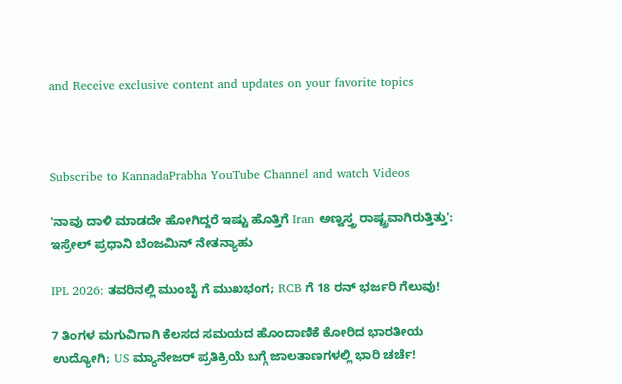and Receive exclusive content and updates on your favorite topics



Subscribe to KannadaPrabha YouTube Channel and watch Videos

'ನಾವು ದಾಳಿ ಮಾಡದೇ ಹೋಗಿದ್ದರೆ ಇಷ್ಟು ಹೊತ್ತಿಗೆ Iran ಅಣ್ವಸ್ತ್ರ ರಾಷ್ಟ್ರವಾಗಿರುತ್ತಿತ್ತು': ಇಸ್ರೇಲ್ ಪ್ರಧಾನಿ ಬೆಂಜಮಿನ್ ನೇತನ್ಯಾಹು

IPL 2026: ತವರಿನಲ್ಲಿ ಮುಂಬೈ ಗೆ ಮುಖಭಂಗ; RCB ಗೆ 18 ರನ್ ಭರ್ಜರಿ ಗೆಲುವು!

7 ತಿಂಗಳ ಮಗುವಿಗಾಗಿ ಕೆಲಸದ ಸಮಯದ ಹೊಂದಾಣಿಕೆ ಕೋರಿದ ಭಾರತೀಯ ಉದ್ಯೋಗಿ; US ಮ್ಯಾನೇಜರ್ ಪ್ರತಿಕ್ರಿಯೆ ಬಗ್ಗೆ ಜಾಲತಾಣಗಳಲ್ಲಿ ಭಾರಿ ಚರ್ಚೆ!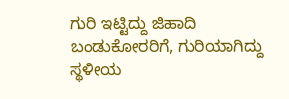ಗುರಿ ಇಟ್ಟಿದ್ದು ಜಿಹಾದಿ ಬಂಡುಕೋರರಿಗೆ, ಗುರಿಯಾಗಿದ್ದು ಸ್ಥಳೀಯ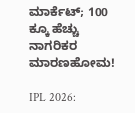ಮಾರ್ಕೆಟ್; 100 ಕ್ಕೂ ಹೆಚ್ಚು ನಾಗರಿಕರ ಮಾರಣಹೋಮ!

IPL 2026: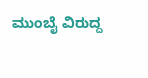ಮುಂಬೈ ವಿರುದ್ದ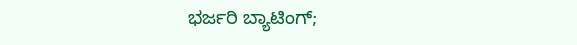ಭರ್ಜರಿ ಬ್ಯಾಟಿಂಗ್;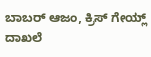ಬಾಬರ್ ಆಜಂ, ಕ್ರಿಸ್ ಗೇಯ್ಲ್ ದಾಖಲೆ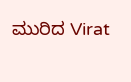ಮುರಿದ Virat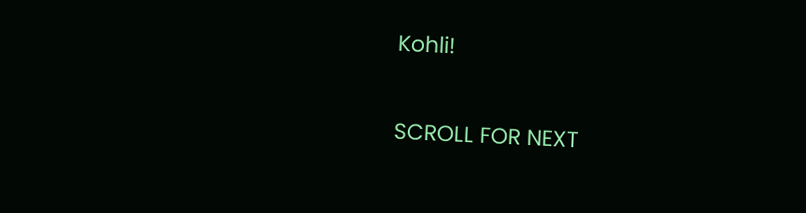Kohli!

SCROLL FOR NEXT